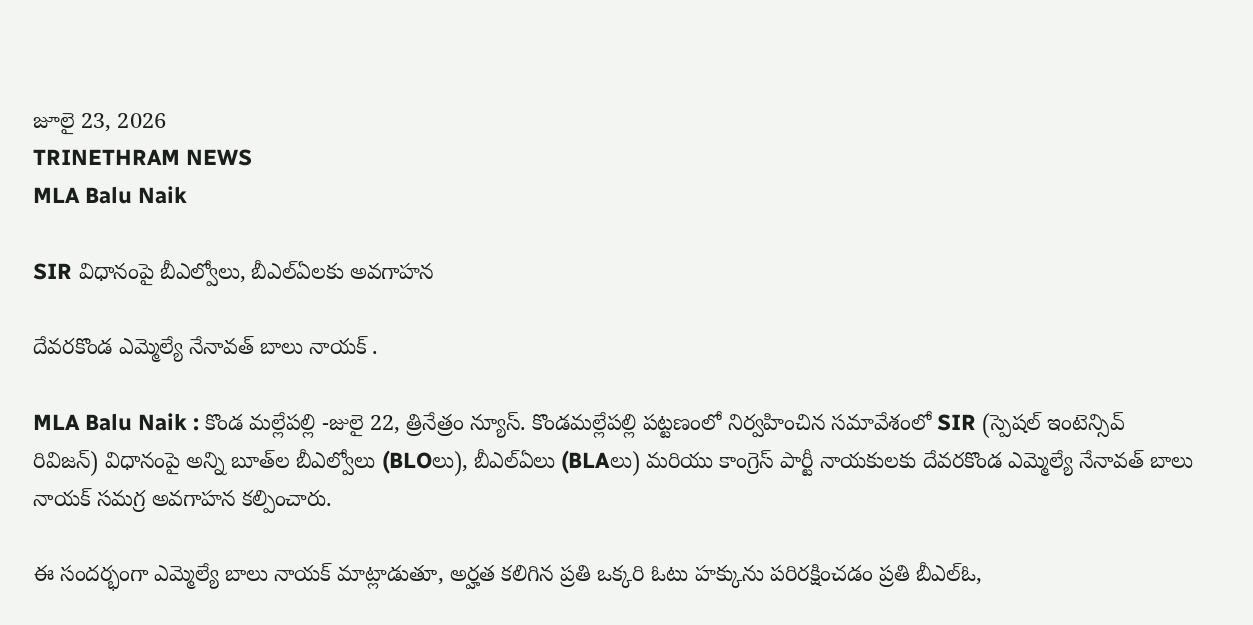జూలై 23, 2026
TRINETHRAM NEWS
MLA Balu Naik

SIR విధానంపై బీఎల్వోలు, బీఎల్ఏలకు అవగాహన

దేవరకొండ ఎమ్మెల్యే నేనావత్ బాలు నాయక్ .

MLA Balu Naik : కొండ మల్లేపల్లి -జులై 22, త్రినేత్రం న్యూస్. కొండమల్లేపల్లి పట్టణంలో నిర్వహించిన సమావేశంలో SIR (స్పెషల్ ఇంటెన్సివ్ రివిజన్) విధానంపై అన్ని బూత్‌ల బీఎల్వోలు (BLOలు), బీఎల్ఏలు (BLAలు) మరియు కాంగ్రెస్ పార్టీ నాయకులకు దేవరకొండ ఎమ్మెల్యే నేనావత్ బాలు నాయక్ సమగ్ర అవగాహన కల్పించారు.

ఈ సందర్భంగా ఎమ్మెల్యే బాలు నాయక్ మాట్లాడుతూ, అర్హత కలిగిన ప్రతి ఒక్కరి ఓటు హక్కును పరిరక్షించడం ప్రతి బీఎల్ఓ,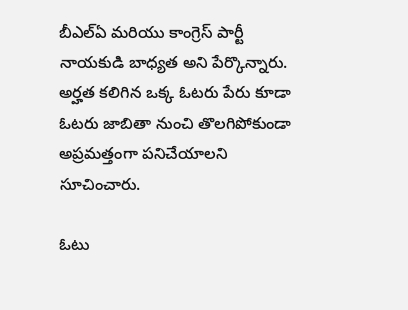బీఎల్ఏ మరియు కాంగ్రెస్ పార్టీ నాయకుడి బాధ్యత అని పేర్కొన్నారు. అర్హత కలిగిన ఒక్క ఓటరు పేరు కూడా ఓటరు జాబితా నుంచి తొలగిపోకుండా అప్రమత్తంగా పనిచేయాలని సూచించారు.

ఓటు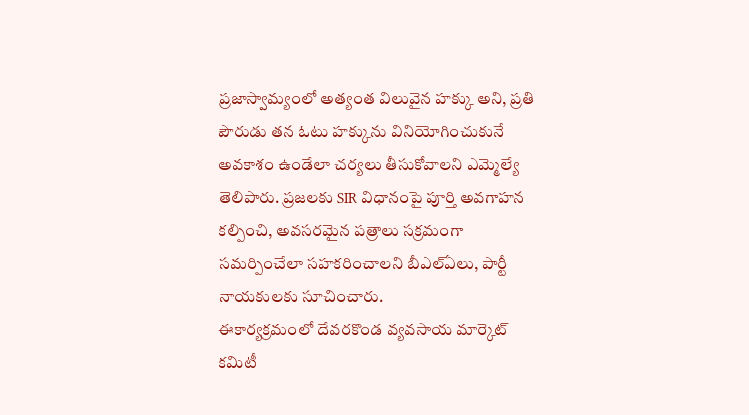ప్రజాస్వామ్యంలో అత్యంత విలువైన హక్కు అని, ప్రతి పౌరుడు తన ఓటు హక్కును వినియోగించుకునే అవకాశం ఉండేలా చర్యలు తీసుకోవాలని ఎమ్మెల్యే తెలిపారు. ప్రజలకు SIR విధానంపై పూర్తి అవగాహన కల్పించి, అవసరమైన పత్రాలు సక్రమంగా సమర్పించేలా సహకరించాలని బీఎల్ఏలు, పార్టీ నాయకులకు సూచించారు.
ఈకార్యక్రమంలో దేవరకొండ వ్యవసాయ మార్కెట్ కమిటీ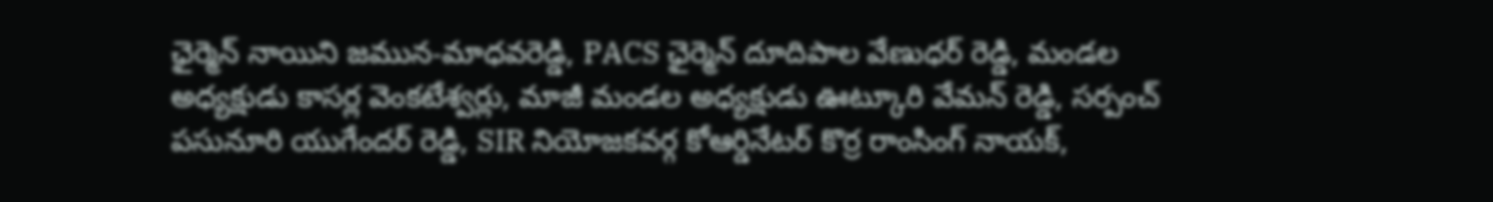ఛైర్మెన్ నాయిని జమున-మాధవరెడ్డి, PACS ఛైర్మెన్ దూదిపాల వేణుధర్ రెడ్డి, మండల అధ్యక్షుడు కాసర్ల వెంకటేశ్వర్లు, మాజీ మండల అధ్యక్షుడు ఊట్కూరి వేమన్ రెడ్డి, సర్పంచ్ పసునూరి యుగేందర్ రెడ్డి, SIR నియోజకవర్గ కోఆర్డినేటర్ కొర్ర రాంసింగ్ నాయక్,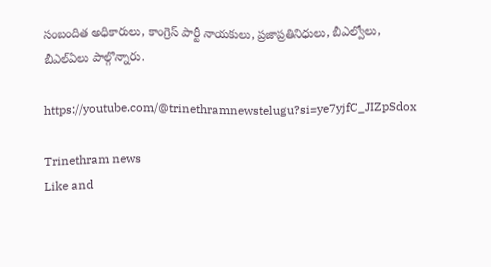సంబందిత అధికారులు, కాంగ్రెస్ పార్టీ నాయకులు, ప్రజాప్రతినిధులు, బీఎల్వోలు, బీఎల్ఏలు పాల్గొన్నారు.

https://youtube.com/@trinethramnewstelugu?si=ye7yjfC_JIZpSdox

Trinethram news
Like and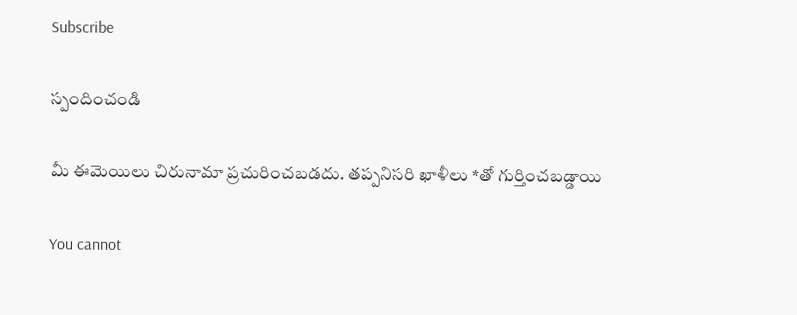Subscribe

స్పందించండి

మీ ఈమెయిలు చిరునామా ప్రచురించబడదు. తప్పనిసరి ఖాళీలు *తో గుర్తించబడ్డాయి

You cannot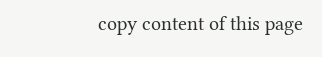copy content of this page